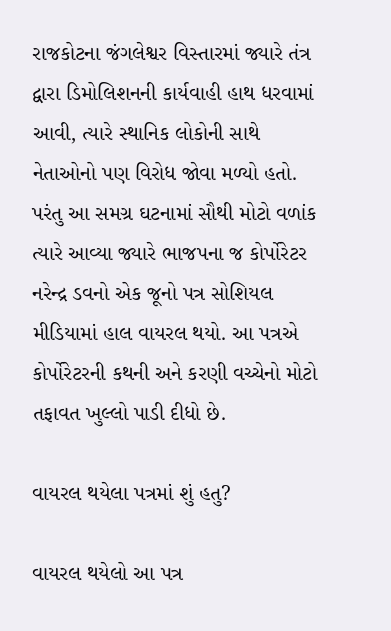રાજકોટના જંગલેશ્વર વિસ્તારમાં જ્યારે તંત્ર દ્વારા ડિમોલિશનની કાર્યવાહી હાથ ધરવામાં આવી, ત્યારે સ્થાનિક લોકોની સાથે નેતાઓનો પણ વિરોધ જોવા મળ્યો હતો. પરંતુ આ સમગ્ર ઘટનામાં સૌથી મોટો વળાંક ત્યારે આવ્યા જ્યારે ભાજપના જ કોર્પોરેટર નરેન્દ્ર ડવનો એક જૂનો પત્ર સોશિયલ મીડિયામાં હાલ વાયરલ થયો. આ પત્રએ કોર્પોરેટરની કથની અને કરણી વચ્ચેનો મોટો તફાવત ખુલ્લો પાડી દીધો છે.

વાયરલ થયેલા પત્રમાં શું હતુ?

વાયરલ થયેલો આ પત્ર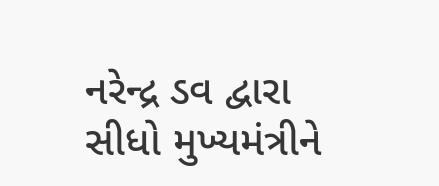નરેન્દ્ર ડવ દ્વારા સીધો મુખ્યમંત્રીને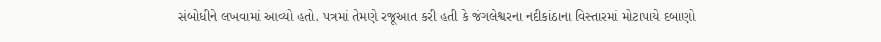સંબોધીને લખવામાં આવ્યો હતો. પત્રમાં તેમણે રજૂઆત કરી હતી કે જંગલેશ્વરના નદીકાંઠાના વિસ્તારમાં મોટાપાયે દબાણો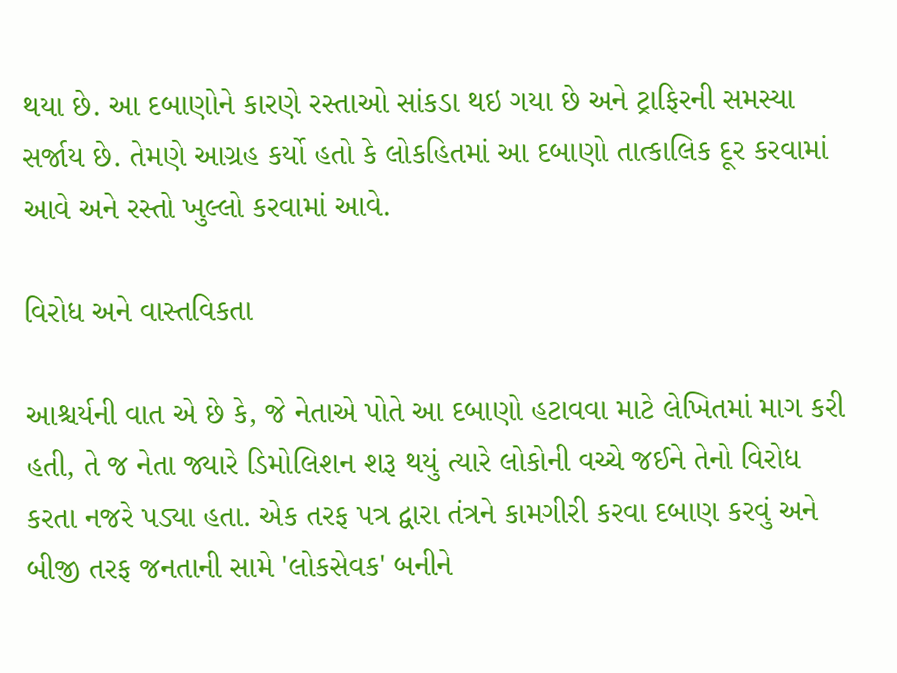થયા છે. આ દબાણોને કારણે રસ્તાઓ સાંકડા થઇ ગયા છે અને ટ્રાફિરની સમસ્યા સર્જાય છે. તેમણે આગ્રહ કર્યો હતો કે લોકહિતમાં આ દબાણો તાત્કાલિક દૂર કરવામાં આવે અને રસ્તો ખુલ્લો કરવામાં આવે.

વિરોધ અને વાસ્તવિકતા

આશ્ચર્યની વાત એ છે કે, જે નેતાએ પોતે આ દબાણો હટાવવા માટે લેખિતમાં માગ કરી હતી, તે જ નેતા જ્યારે ડિમોલિશન શરૂ થયું ત્યારે લોકોની વચ્ચે જઈને તેનો વિરોધ કરતા નજરે પડ્યા હતા. એક તરફ પત્ર દ્વારા તંત્રને કામગીરી કરવા દબાણ કરવું અને બીજી તરફ જનતાની સામે 'લોકસેવક' બનીને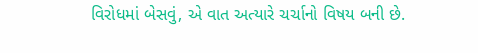વિરોધમાં બેસવું, એ વાત અત્યારે ચર્ચાનો વિષય બની છે.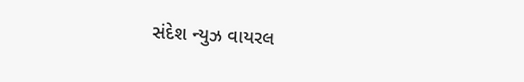સંદેશ ન્યુઝ વાયરલ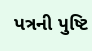પત્રની પુષ્ટિ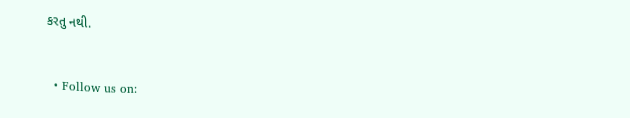કરતુ નથી.


  • Follow us on: